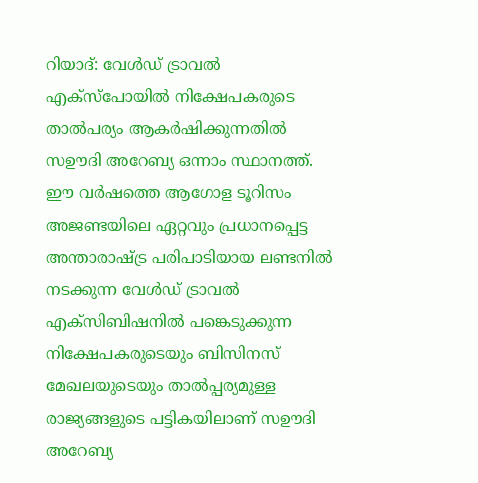റിയാദ്: വേൾഡ് ട്രാവൽ എക്സ്പോയിൽ നിക്ഷേപകരുടെ താൽപര്യം ആകർഷിക്കുന്നതിൽ സഊദി അറേബ്യ ഒന്നാം സ്ഥാനത്ത്. ഈ വർഷത്തെ ആഗോള ടൂറിസം അജണ്ടയിലെ ഏറ്റവും പ്രധാനപ്പെട്ട അന്താരാഷ്ട്ര പരിപാടിയായ ലണ്ടനിൽ നടക്കുന്ന വേൾഡ് ട്രാവൽ എക്സിബിഷനിൽ പങ്കെടുക്കുന്ന നിക്ഷേപകരുടെയും ബിസിനസ് മേഖലയുടെയും താൽപ്പര്യമുള്ള രാജ്യങ്ങളുടെ പട്ടികയിലാണ് സഊദി അറേബ്യ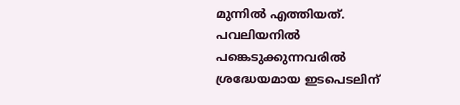മുന്നിൽ എത്തിയത്.
പവലിയനിൽ പങ്കെടുക്കുന്നവരിൽ ശ്രദ്ധേയമായ ഇടപെടലിന്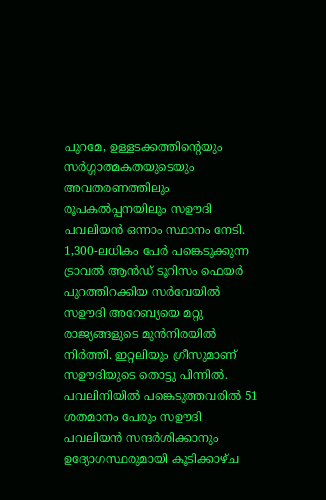പുറമേ, ഉള്ളടക്കത്തിന്റെയും സർഗ്ഗാത്മകതയുടെയും അവതരണത്തിലും രൂപകൽപ്പനയിലും സഊദി പവലിയൻ ഒന്നാം സ്ഥാനം നേടി. 1,300-ലധികം പേർ പങ്കെടുക്കുന്ന ട്രാവൽ ആൻഡ് ടൂറിസം ഫെയർ പുറത്തിറക്കിയ സർവേയിൽ സഊദി അറേബ്യയെ മറ്റു രാജ്യങ്ങളുടെ മുൻനിരയിൽ നിർത്തി. ഇറ്റലിയും ഗ്രീസുമാണ് സഊദിയുടെ തൊട്ടു പിന്നിൽ.
പവലിനിയിൽ പങ്കെടുത്തവരിൽ 51 ശതമാനം പേരും സഊദി പവലിയൻ സന്ദർശിക്കാനും ഉദ്യോഗസ്ഥരുമായി കൂടിക്കാഴ്ച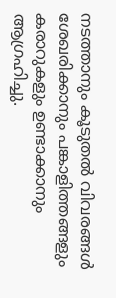നടത്താനും കൂടുതൽ വിവരങ്ങൾ ശേഖരിക്കാനും പങ്കാളിത്തങ്ങളും കരാറുകളും ഉണ്ടാക്കാനും ആഗ്രഹിച്ചു.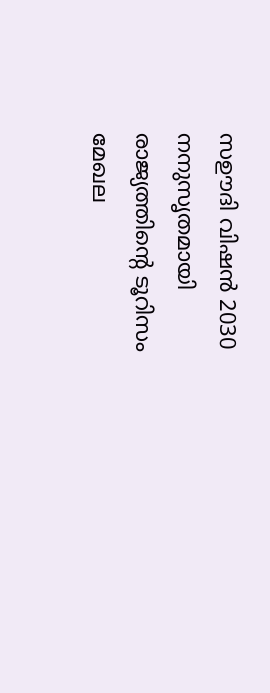സഊദി വിഷൻ 2030 നനുസൃതമായി രാജ്യത്തിന്റെ ടൂറിസം മേഖല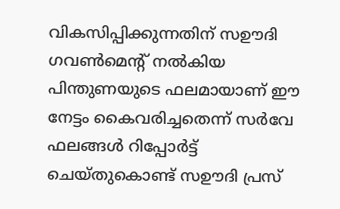വികസിപ്പിക്കുന്നതിന് സഊദി ഗവൺമെന്റ് നൽകിയ പിന്തുണയുടെ ഫലമായാണ് ഈ നേട്ടം കൈവരിച്ചതെന്ന് സർവേ ഫലങ്ങൾ റിപ്പോർട്ട് ചെയ്തുകൊണ്ട് സഊദി പ്രസ്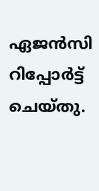ഏജൻസി റിപ്പോർട്ട് ചെയ്തു.